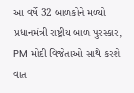આ વર્ષે 32 બાળકોને મળ્યો પ્રધાનમંત્રી રાષ્ટ્રીય બાળ પુરસ્કાર, PM મોદી વિજેતાઓ સાથે કરશે વાત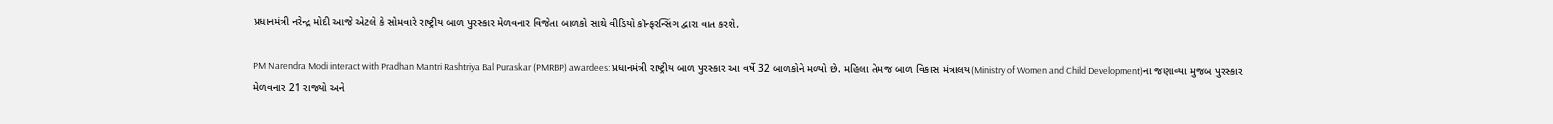પ્રધાનમંત્રી નરેન્દ્ર મોદી આજે એટલે કે સોમવારે રાષ્ટ્રીય બાળ પુરસ્કાર મેળવનાર વિજેતા બાળકો સાથે વીડિયો કૉન્ફરન્સિંગ દ્વારા વાત કરશે.

PM Narendra Modi interact with Pradhan Mantri Rashtriya Bal Puraskar (PMRBP) awardees: પ્રધાનમંત્રી રાષ્ટ્રીય બાળ પુરસ્કાર આ વર્ષે 32 બાળકોને મળ્યો છે. મહિલા તેમજ બાળ વિકાસ મંત્રાલય(Ministry of Women and Child Development)ના જણાવ્યા મુજબ પુરસ્કાર મેળવનાર 21 રાજ્યો અને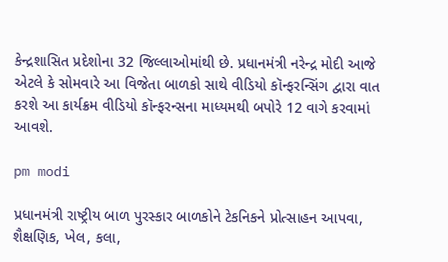કેન્દ્રશાસિત પ્રદેશોના 32 જિલ્લાઓમાંથી છે. પ્રધાનમંત્રી નરેન્દ્ર મોદી આજે એટલે કે સોમવારે આ વિજેતા બાળકો સાથે વીડિયો કૉન્ફરન્સિંગ દ્વારા વાત કરશે આ કાર્યક્રમ વીડિયો કૉન્ફરન્સના માધ્યમથી બપોરે 12 વાગે કરવામાં આવશે.

pm modi

પ્રધાનમંત્રી રાષ્ટ્રીય બાળ પુરસ્કાર બાળકોને ટેકનિકને પ્રોત્સાહન આપવા, શૈક્ષણિક, ખેલ, કલા,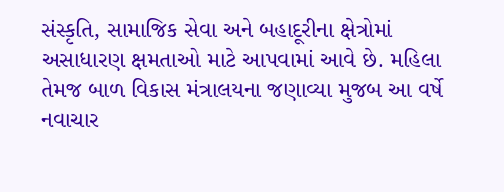સંસ્કૃતિ, સામાજિક સેવા અને બહાદૂરીના ક્ષેત્રોમાં અસાધારણ ક્ષમતાઓ માટે આપવામાં આવે છે. મહિલા તેમજ બાળ વિકાસ મંત્રાલયના જણાવ્યા મુજબ આ વર્ષે નવાચાર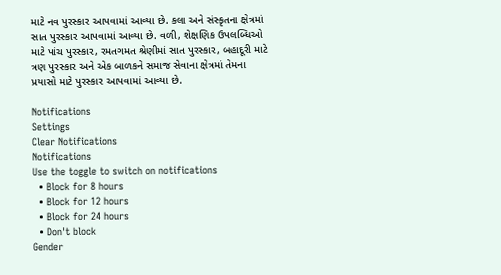માટે નવ પુરસ્કાર આપવામાં આવ્યા છે. કલા અને સંસ્કૃતના ક્ષેત્રમાં સાત પુરસ્કાર આપવામાં આવ્યા છે. વળી, શેક્ષણિક ઉપલબ્ધિઓ માટે પાંચ પુરસ્કાર, રમતગમત શ્રેણીમાં સાત પુરસ્કાર, બહાદૂરી માટે ત્રણ પુરસ્કાર અને એક બાળકને સમાજ સેવાના ક્ષેત્રમાં તેમના પ્રયાસો માટે પુરસ્કાર આપવામાં આવ્યા છે.

Notifications
Settings
Clear Notifications
Notifications
Use the toggle to switch on notifications
  • Block for 8 hours
  • Block for 12 hours
  • Block for 24 hours
  • Don't block
Gender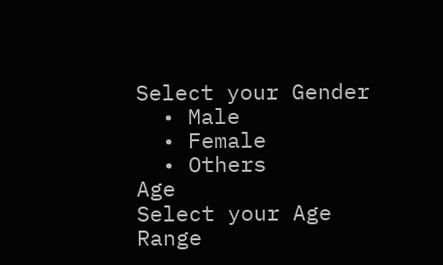Select your Gender
  • Male
  • Female
  • Others
Age
Select your Age Range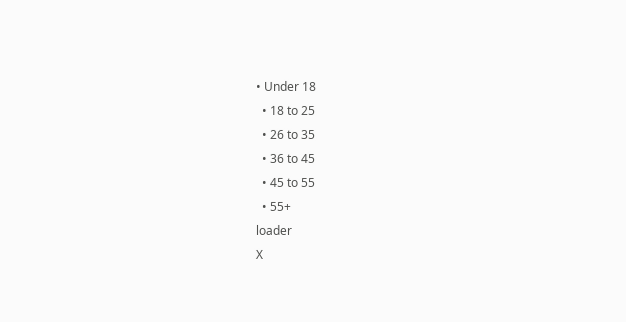• Under 18
  • 18 to 25
  • 26 to 35
  • 36 to 45
  • 45 to 55
  • 55+
loader
X